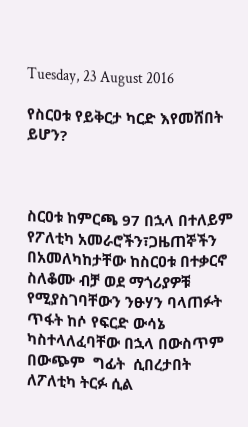Tuesday, 23 August 2016

የስርዐቱ የይቅርታ ካርድ እየመሸበት ይሆን?



ስርዐቱ ከምርጫ 97 በኋላ በተለይም የፖለቲካ አመራሮችን፣ጋዜጠኞችን በአመለካከታቸው ከስርዐቱ በተቃርኖ ስለቆሙ ብቻ ወደ ማጎሪያዎቹ የሚያስገባቸውን ንፁሃን ባላጠፉት ጥፋት ከሶ የፍርድ ውሳኔ ካስተላለፈባቸው በኋላ በውስጥም በውጭም  ግፊት  ሲበረታበት ለፖለቲካ ትርፉ ሲል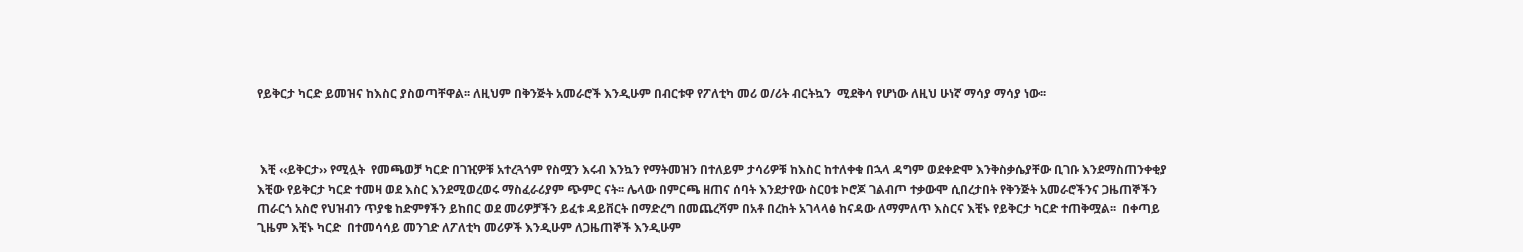የይቅርታ ካርድ ይመዝና ከእስር ያስወጣቸዋል፡፡ ለዚህም በቅንጅት አመራሮች እንዲሁም በብርቱዋ የፖለቲካ መሪ ወ/ሪት ብርትኳን  ሚደቅሳ የሆነው ለዚህ ሁነኛ ማሳያ ማሳያ ነው፡፡



 እቺ ‹‹ይቅርታ›› የሚሏት  የመጫወቻ ካርድ በገዢዎቹ አተረጓጎም የስሟን እሩብ እንኳን የማትመዝን በተለይም ታሳሪዎቹ ከእስር ከተለቀቁ በኋላ ዳግም ወደቀድሞ እንቅስቃሴያቸው ቢገቡ እንደማስጠንቀቂያ  እቺው የይቅርታ ካርድ ተመዛ ወደ እስር እንደሚወረወሩ ማስፈራሪያም ጭምር ናት፡፡ ሌላው በምርጫ ዘጠና ሰባት እንደታየው ስርዐቱ ኮሮጆ ገልብጦ ተቃውሞ ሲበረታበት የቅንጅት አመራሮችንና ጋዜጠኞችን ጠራርጎ አስሮ የህዝብን ጥያቄ ከድምፃችን ይከበር ወደ መሪዎቻችን ይፈቱ ዳይቨርት በማድረግ በመጨረሻም በአቶ በረከት አገላላፅ ከናዳው ለማምለጥ እስርና እቺኑ የይቅርታ ካርድ ተጠቅሟል፡፡  በቀጣይ ጊዜም እቺኑ ካርድ  በተመሳሳይ መንገድ ለፖለቲካ መሪዎች እንዲሁም ለጋዜጠኞች እንዲሁም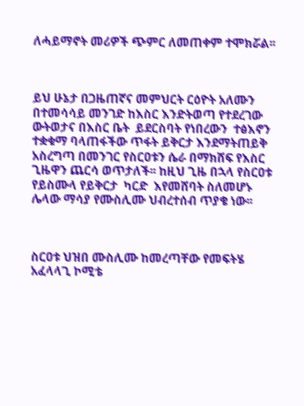ለሓይማኖት መሪዎች ጭምር ለመጠቀም ተሞክሯል፡፡



ይህ ሁኔታ በጋዜጠኛና መምህርት ርዕዮት አለሙን በተመሳሳይ መንገድ ከእስር እንድትወጣ የተደረገው ውትወታና በእስር ቤት  ይደርስባት የነበረውን  ተፅእኖን ተቋቁማ ባላጠፋችው ጥፋት ይቅርታ እንደማትጠይቅ  አስረግጣ በመንገር የስርዐቱን ሴራ በማክሸፍ የእስር ጊዜዋን ጨርሳ ወጥታለች፡፡ ከዚህ ጊዜ በኋላ የስርዐቱ የይስሙላ የይቅርታ  ካርድ  እየመሸባት ስለመሆኑ ሌላው ማሳያ የሙስሊሙ ህብረተሰብ ጥያቄ ነው፡፡



ስርዐቱ ህዝበ ሙስሊሙ ከመረጣቸው የመፍትሄ አፈላላጊ ኮሚቴ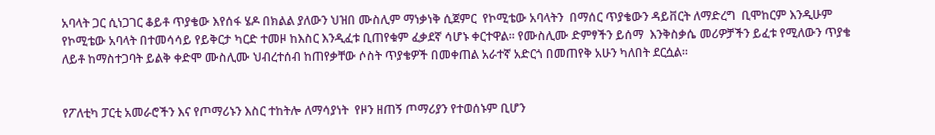አባላት ጋር ሲነጋገር ቆይቶ ጥያቄው እየሰፋ ሄዶ በክልል ያለውን ህዝበ ሙስሊም ማነቃነቅ ሲጀምር  የኮሚቴው አባላትን  በማሰር ጥያቄውን ዳይቨርት ለማድረግ  ቢሞከርም እንዲሁም የኮሚቴው አባላት በተመሳሳይ የይቅርታ ካርድ ተመዞ ከእስር እንዲፈቱ ቢጠየቁም ፈቃደኛ ሳሆኑ ቀርተዋል፡፡ የሙስሊሙ ድምፃችን ይሰማ  እንቅስቃሴ መሪዎቻችን ይፈቱ የሚለውን ጥያቄ ለይቶ ከማስተጋባት ይልቅ ቀድሞ ሙስሊሙ ህብረተሰብ ከጠየቃቸው ሶስት ጥያቄዎች በመቀጠል አራተኛ አድርጎ በመጠየቅ አሁን ካለበት ደርሷል፡፡


የፖለቲካ ፓርቲ አመራሮችን እና የጦማሪኑን እስር ተከትሎ ለማሳያነት  የዞን ዘጠኝ ጦማሪያን የተወሰኑም ቢሆን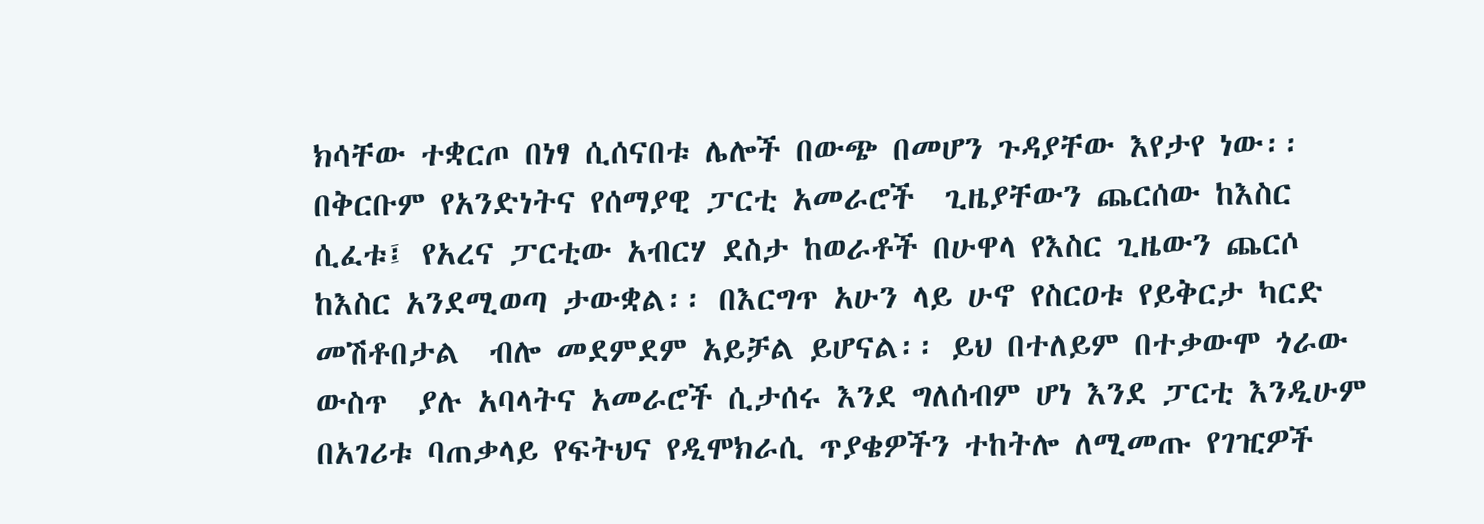ክሳቸው ተቋርጦ በነፃ ሲሰናበቱ ሌሎች በውጭ በመሆን ጉዳያቸው እየታየ ነው፡፡  በቅርቡም የአንድነትና የሰማያዊ ፓርቲ አመራሮች  ጊዜያቸውን ጨርሰው ከእስር ሲፈቱ፤ የአረና ፓርቲው አብርሃ ደስታ ከወራቶች በሁዋላ የእስር ጊዜውን ጨርሶ ከእስር አንደሚወጣ ታውቋል፡፡ በእርግጥ አሁን ላይ ሁኖ የስርዐቱ የይቅርታ ካርድ መሽቶበታል  ብሎ መደምደም አይቻል ይሆናል፡፡ ይህ በተለይም በተቃውሞ ጎራው ውስጥ  ያሉ አባላትና አመራሮች ሲታሰሩ እንደ ግለሰብም ሆነ እንደ ፓርቲ እንዲሁም በአገሪቱ ባጠቃላይ የፍትህና የዲሞክራሲ ጥያቄዎችን ተከትሎ ለሚመጡ የገዢዎች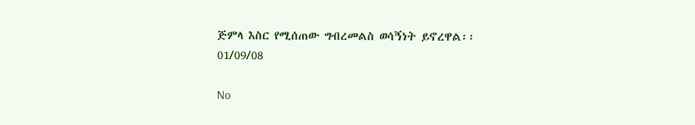ጅምላ እስር የሚሰጠው ግብረመልስ ወሳኝነት ይኖረዋል፡፡
01/09/08

No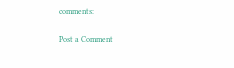comments:

Post a Comment